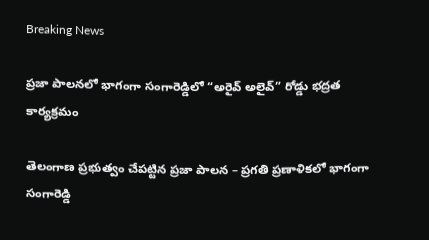Breaking News

ప్రజా పాలనలో భాగంగా సంగారెడ్డిలో “అరైవ్ అలైవ్” రోడ్డు భద్రత కార్యక్రమం

తెలంగాణ ప్రభుత్వం చేపట్టిన ప్రజా పాలన – ప్రగతి ప్రణాళికలో భాగంగా సంగారెడ్డి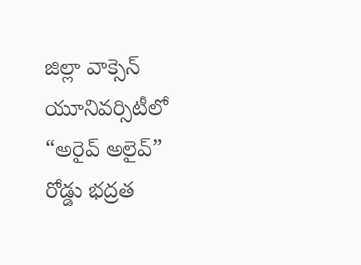జిల్లా వాక్సెన్ యూనివర్సిటీలో “అరైవ్ అలైవ్” రోడ్డు భద్రత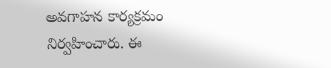అవగాహన కార్యక్రమం నిర్వహించారు. ఈ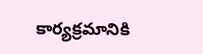కార్యక్రమానికి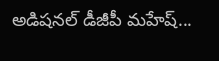అడిషనల్ డీజీపీ మహేష్...